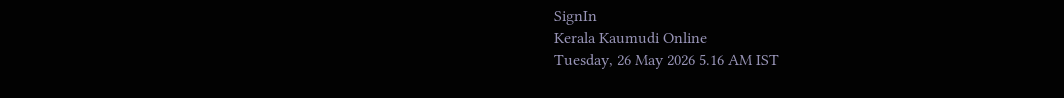SignIn
Kerala Kaumudi Online
Tuesday, 26 May 2026 5.16 AM IST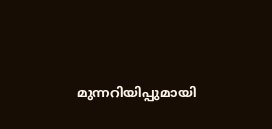മുന്നറിയിപ്പുമായി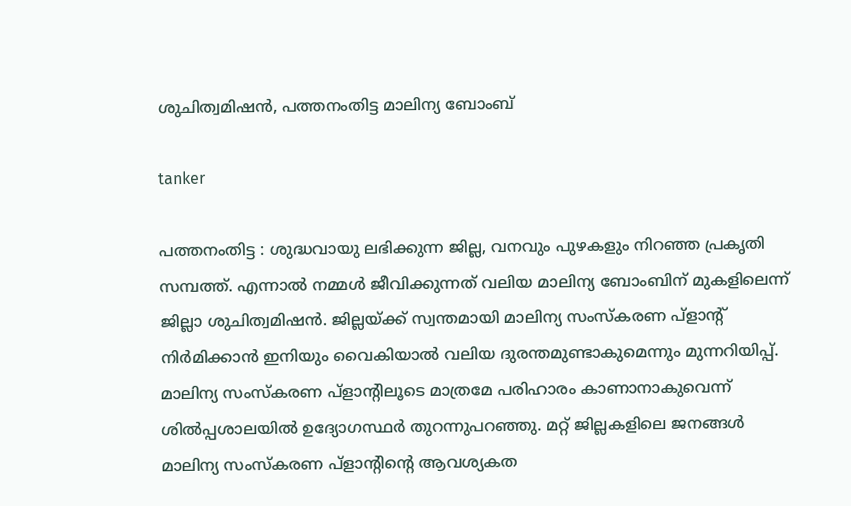ശുചിത്വമിഷൻ, പത്തനംതിട്ട മാലിന്യ ബോംബ്

tanker

പത്തനംതിട്ട : ശുദ്ധവായു ലഭിക്കുന്ന ജില്ല, വനവും പുഴകളും നിറഞ്ഞ പ്രകൃതി സമ്പത്ത്. എന്നാൽ നമ്മൾ ജീവിക്കുന്നത് വലിയ മാലിന്യ ബോംബിന് മുകളിലെന്ന് ജില്ലാ ശുചിത്വമിഷൻ. ജില്ലയ്ക്ക് സ്വന്തമായി മാലിന്യ സംസ്കരണ പ്ളാന്റ് നിർമിക്കാൻ ഇനിയും വൈകിയാൽ വലിയ ദുരന്തമുണ്ടാകുമെന്നും മുന്നറിയിപ്പ്. മാലിന്യ സംസ്കരണ പ്ളാന്റിലൂടെ മാത്രമേ പരിഹാരം കാണാനാകുവെന്ന് ശിൽപ്പശാലയിൽ ഉദ്യോഗസ്ഥർ തുറന്നുപറഞ്ഞു. മറ്റ് ജില്ലകളിലെ ജനങ്ങൾ മാലിന്യ സംസ്കരണ പ്ളാന്റിന്റെ ആവശ്യകത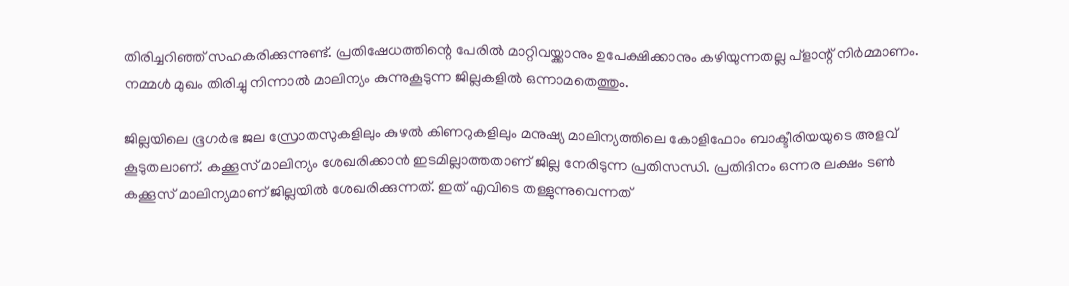തിരിച്ചറിഞ്ഞ് സഹകരിക്കുന്നുണ്ട്. പ്രതിഷേധത്തിന്റെ പേരിൽ മാറ്റിവയ്ക്കാനും ഉപേക്ഷിക്കാനും കഴിയുന്നതല്ല പ്ളാന്റ് നിർമ്മാണം. നമ്മൾ മുഖം തിരിച്ചു നിന്നാൽ മാലിന്യം കുന്നുകൂടുന്ന ജില്ലകളിൽ ഒന്നാമതെത്തും.

ജില്ലയിലെ ഭൂഗർഭ ജല സ്രോതസുകളിലും കുഴൽ കിണറുകളിലും മനുഷ്യ മാലിന്യത്തിലെ കോളിഫോം ബാക്ടീരിയയുടെ അളവ് കൂടുതലാണ്. കക്കൂസ് മാലിന്യം ശേഖരിക്കാൻ ഇടമില്ലാത്തതാണ് ജില്ല നേരിടുന്ന പ്രതിസന്ധി. പ്രതിദിനം ഒന്നര ലക്ഷം ടൺ കക്കൂസ് മാലിന്യമാണ് ജില്ലയിൽ ശേഖരിക്കുന്നത്. ഇത് എവിടെ തള്ളുന്നുവെന്നത്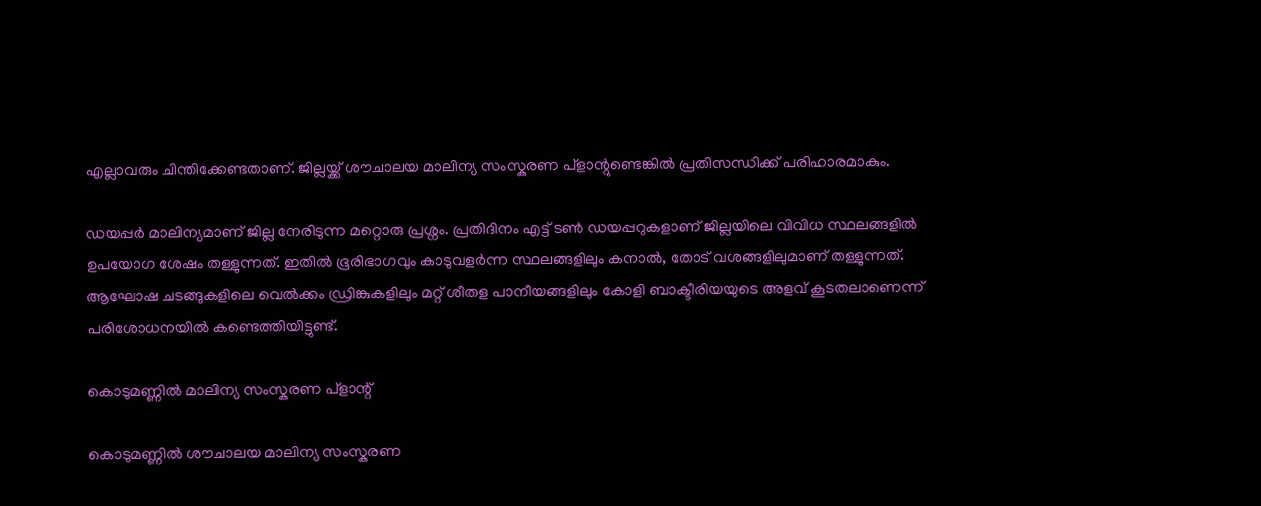എല്ലാവരും ചിന്തിക്കേണ്ടതാണ്. ജില്ലയ്ക്ക് ശൗചാലയ മാലിന്യ സംസ്കരണ പ്ളാന്റുണ്ടെങ്കിൽ പ്രതിസന്ധിക്ക് പരിഹാരമാകും.

ഡയപ്പർ മാലിന്യമാണ് ജില്ല നേരിടുന്ന മറ്റൊരു പ്രശ്നം. പ്രതിദിനം എട്ട് ടൺ ഡയപ്പറുകളാണ് ജില്ലയിലെ വിവിധ സ്ഥലങ്ങളിൽ ഉപയോഗ ശേഷം തള്ളുന്നത്. ഇതിൽ ഭൂരിഭാഗവും കാടുവളർന്ന സ്ഥലങ്ങളിലും കനാൽ, തോട് വശങ്ങളിലുമാണ് തള്ളുന്നത്. ആഘോഷ ചടങ്ങുകളിലെ വെൽക്കം ഡ്രിങ്കുകളിലും മറ്റ് ശീതള പാനീയങ്ങളിലും കോളി ബാക്ടീരിയയുടെ അളവ് കൂടതലാണെന്ന് പരിശോധനയിൽ കണ്ടെത്തിയിട്ടുണ്ട്.

കൊടുമണ്ണിൽ മാലിന്യ സംസ്കരണ പ്ളാന്റ്

കൊടുമണ്ണിൽ ശൗചാലയ മാലിന്യ സംസ്കരണ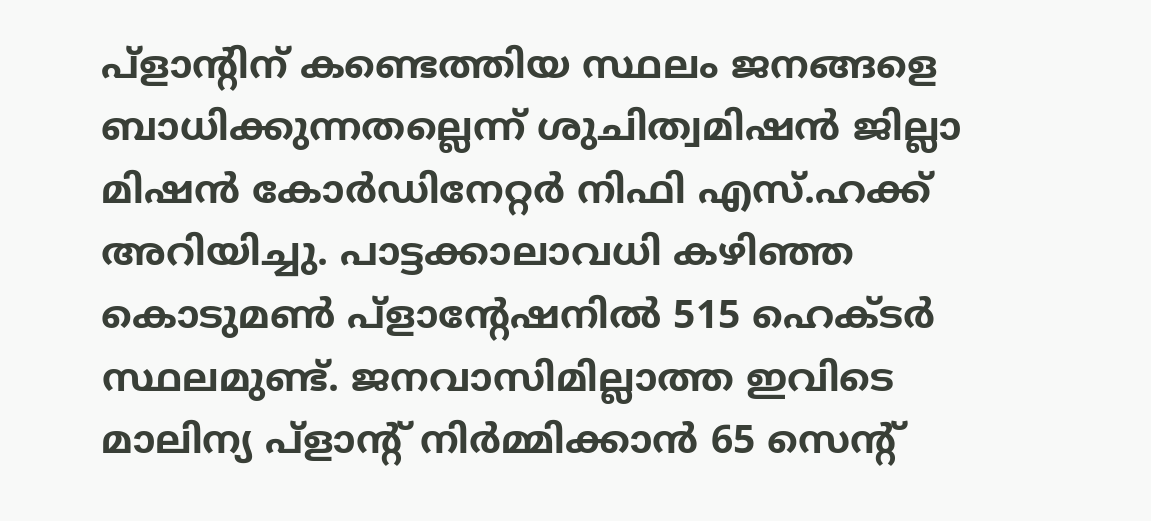പ്ളാന്റിന് കണ്ടെത്തിയ സ്ഥലം ജനങ്ങളെ ബാധിക്കുന്നതല്ലെന്ന് ശുചിത്വമിഷൻ ജില്ലാ മിഷൻ കോർഡിനേറ്റർ നിഫി എസ്.ഹക്ക് അറിയിച്ചു. പാട്ടക്കാലാവധി കഴിഞ്ഞ കൊടുമൺ പ്ളാന്റേഷനിൽ 515 ഹെക്ടർ സ്ഥലമുണ്ട്. ജനവാസിമില്ലാത്ത ഇവിടെ മാലിന്യ പ്ളാന്റ് നിർമ്മിക്കാൻ 65 സെന്റ്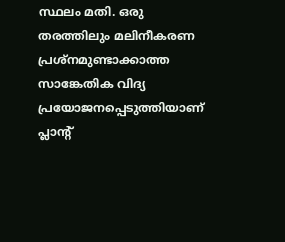സ്ഥലം മതി. ഒരു തരത്തിലും മലിനീകരണ പ്രശ്നമുണ്ടാക്കാത്ത സാങ്കേതിക വിദ്യ പ്രയോജനപ്പെടുത്തിയാണ് പ്ലാന്റ്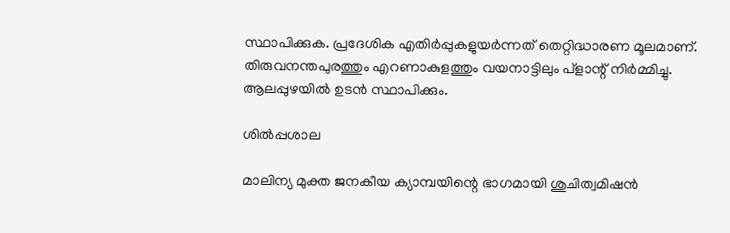സ്ഥാപിക്കുക. പ്രദേശിക എതിർപ്പുകളുയർന്നത് തെറ്റിദ്ധാരണ മൂലമാണ്. തിരുവനന്തപുരത്തും എറണാകുളത്തും വയനാട്ടിലും പ്ളാന്റ് നിർമ്മിച്ചു. ആലപ്പുഴയിൽ ഉടൻ സ്ഥാപിക്കും.

ശിൽപ്പശാല

മാലിന്യ മുക്ത ജനകീയ ക്യാമ്പയിന്റെ ഭാഗമായി ശുചിത്വമിഷൻ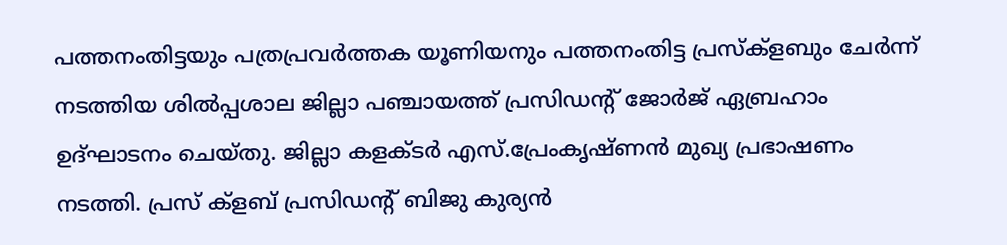പത്തനംതിട്ടയും പത്രപ്രവർത്തക യൂണിയനും പത്തനംതിട്ട പ്രസ്ക്ളബും ചേർന്ന് നടത്തിയ ശിൽപ്പശാല ജില്ലാ പഞ്ചായത്ത് പ്രസിഡന്റ് ജോർജ് ഏബ്രഹാം ഉദ്ഘാടനം ചെയ്തു. ജില്ലാ കളക്ടർ എസ്.പ്രേംകൃഷ്ണൻ മുഖ്യ പ്രഭാഷണം നടത്തി. പ്രസ് ക്ളബ് പ്രസിഡന്റ് ബിജു കുര്യൻ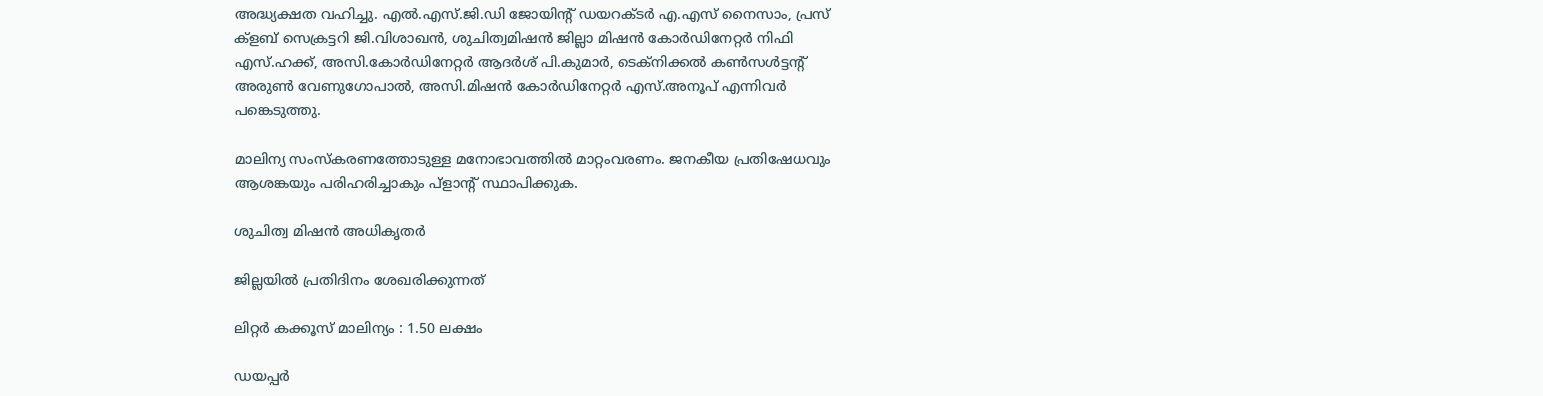അദ്ധ്യക്ഷത വഹിച്ചു. എൽ.എസ്.ജി.ഡി ജോയിന്റ് ഡയറക്ടർ എ.എസ് നൈസാം, പ്രസ് ക്ളബ് സെക്രട്ടറി ജി.വിശാഖൻ, ശുചിത്വമിഷൻ ജില്ലാ മിഷൻ കോർഡിനേറ്റർ നിഫി എസ്.ഹക്ക്, അസി.കോർഡിനേറ്റർ ആദർശ് പി.കുമാർ, ടെക്നിക്കൽ കൺസൾട്ടന്റ് അരുൺ വേണുഗോപാൽ, അസി.മിഷൻ കോർഡിനേറ്റർ എസ്.അനൂപ് എന്നിവർ പങ്കെടുത്തു.

മാലിന്യ സംസ്കരണത്തോടുള്ള മനോഭാവത്തിൽ മാറ്റംവരണം. ജനകീയ പ്രതിഷേധവും ആശങ്കയും പരിഹരിച്ചാകും പ്ളാന്റ് സ്ഥാപിക്കുക.

ശുചിത്വ മിഷൻ അധികൃതർ

ജില്ലയിൽ പ്രതിദിനം ശേഖരിക്കുന്നത്

ലിറ്റർ കക്കൂസ് മാലിന്യം : 1.50 ലക്ഷം

ഡയപ്പർ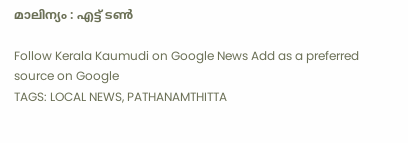മാലിന്യം : എട്ട് ടൺ

Follow Kerala Kaumudi on Google News Add as a preferred source on Google
TAGS: LOCAL NEWS, PATHANAMTHITTA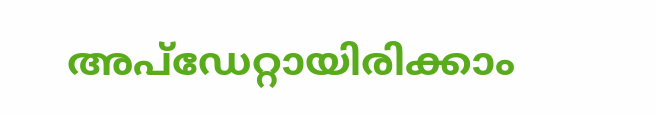അപ്ഡേറ്റായിരിക്കാം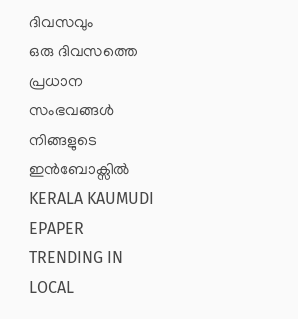ദിവസവും
ഒരു ദിവസത്തെ പ്രധാന സംഭവങ്ങൾ നിങ്ങളുടെ ഇൻബോക്സിൽ
KERALA KAUMUDI EPAPER
TRENDING IN LOCAL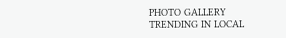PHOTO GALLERY
TRENDING IN LOCAL